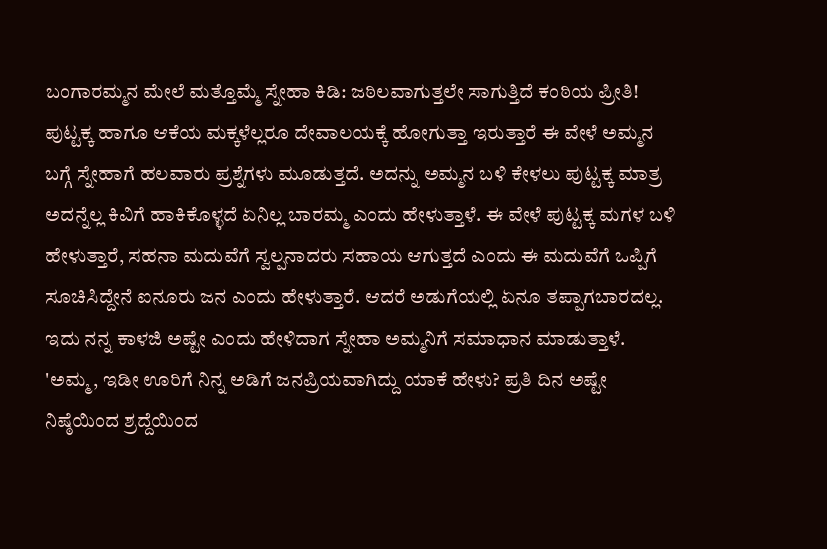ಬಂಗಾರಮ್ಮನ ಮೇಲೆ ಮತ್ತೊಮ್ಮೆ ಸ್ನೇಹಾ ಕಿಡಿ: ಜಠಿಲವಾಗುತ್ತಲೇ ಸಾಗುತ್ತಿದೆ ಕಂಠಿಯ ಪ್ರೀತಿ!
ಪುಟ್ಟಕ್ಕ ಹಾಗೂ ಆಕೆಯ ಮಕ್ಕಳೆಲ್ಲರೂ ದೇವಾಲಯಕ್ಕೆ ಹೋಗುತ್ತಾ ಇರುತ್ತಾರೆ ಈ ವೇಳೆ ಅಮ್ಮನ ಬಗ್ಗೆ ಸ್ನೇಹಾಗೆ ಹಲವಾರು ಪ್ರಶ್ನೆಗಳು ಮೂಡುತ್ತದೆ. ಅದನ್ನು ಅಮ್ಮನ ಬಳಿ ಕೇಳಲು ಪುಟ್ಟಕ್ಕ ಮಾತ್ರ ಅದನ್ನೆಲ್ಲ ಕಿವಿಗೆ ಹಾಕಿಕೊಳ್ಳದೆ ಏನಿಲ್ಲ ಬಾರಮ್ಮ ಎಂದು ಹೇಳುತ್ತಾಳೆ. ಈ ವೇಳೆ ಪುಟ್ಟಕ್ಕ ಮಗಳ ಬಳಿ ಹೇಳುತ್ತಾರೆ, ಸಹನಾ ಮದುವೆಗೆ ಸ್ವಲ್ಪನಾದರು ಸಹಾಯ ಆಗುತ್ತದೆ ಎಂದು ಈ ಮದುವೆಗೆ ಒಪ್ಪಿಗೆ ಸೂಚಿಸಿದ್ದೇನೆ ಐನೂರು ಜನ ಎಂದು ಹೇಳುತ್ತಾರೆ. ಆದರೆ ಅಡುಗೆಯಲ್ಲಿ ಏನೂ ತಪ್ಪಾಗಬಾರದಲ್ಲ. ಇದು ನನ್ನ ಕಾಳಜಿ ಅಷ್ಟೇ ಎಂದು ಹೇಳಿದಾಗ ಸ್ನೇಹಾ ಅಮ್ಮನಿಗೆ ಸಮಾಧಾನ ಮಾಡುತ್ತಾಳೆ.
'ಅಮ್ಮ, ಇಡೀ ಊರಿಗೆ ನಿನ್ನ ಅಡಿಗೆ ಜನಪ್ರಿಯವಾಗಿದ್ದು ಯಾಕೆ ಹೇಳು? ಪ್ರತಿ ದಿನ ಅಷ್ಟೇ ನಿಷ್ಠೆಯಿಂದ ಶ್ರದ್ದೆಯಿಂದ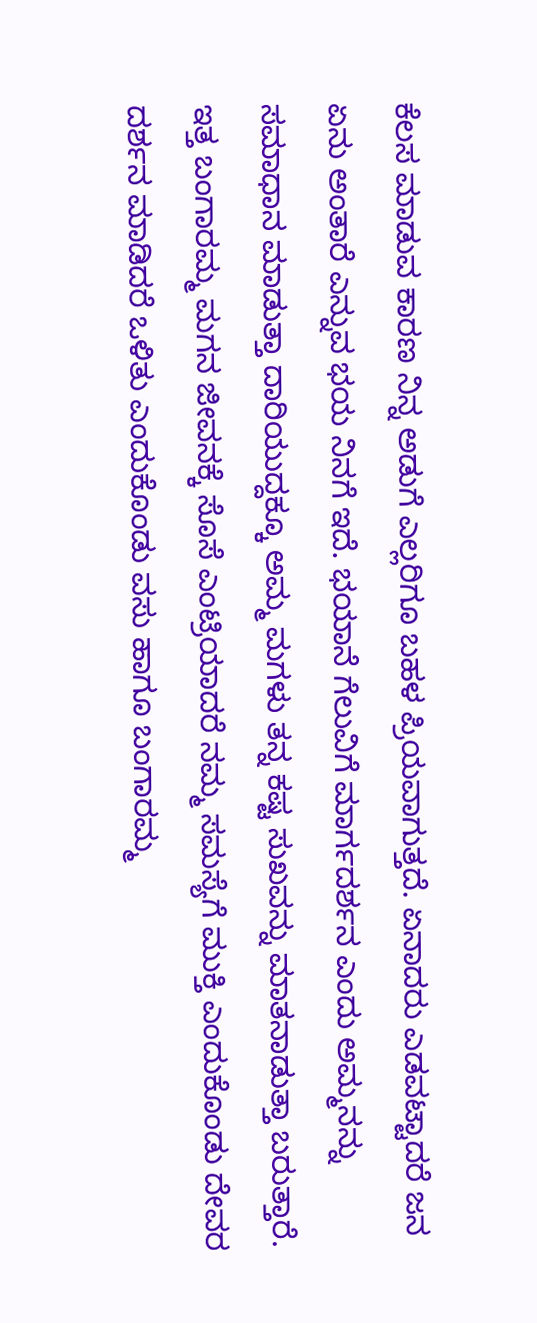ಕೆಲಸ ಮಾಡುವ ಕಾರಣ ನಿನ್ನ ಅಡುಗೆ ಎಲ್ಲರಿಗೂ ಬಹಳ ಪ್ರಿಯವಾಗುತ್ತದೆ. ಏನಾದರು ಎಡವಟ್ಟಾದರೆ ಜನ ಏನು ಅಂತಾರೆ ಎನ್ನುವ ಭಯ ನಿನಗೆ ಇದೆ. ಭಯಾನೆ ಗೆಲುವಿಗೆ ಮಾರ್ಗದರ್ಶನ ಎಂದು ಅಮ್ಮನನ್ನು ಸಮಾಧಾನ ಮಾಡುತ್ತಾ ದಾರಿಯುದ್ದಕ್ಕೂ ಅಮ್ಮ ಮಗಳು ತನ್ನ ಕಷ್ಟ ಸುಖವನ್ನು ಮಾತನಾಡುತ್ತಾ ಬರುತ್ತಾರೆ. ಇತ್ತ ಬಂಗಾರಮ್ಮ ಮಗನ ಜೀವನಕ್ಕೆ ಸೊಸೆ ಎಂಟ್ರಿಯಾದರೆ ನಮ್ಮ ಸಮಸ್ಯೆಗೆ ಮುಕ್ತಿ ಎಂದುಕೊಂಡು ದೇವರ ದರ್ಶನ ಮಾಡಿದರೆ ಒಳಿತು ಎಂದುಕೊಂಡು ವಸು ಹಾಗೂ ಬಂಗಾರಮ್ಮ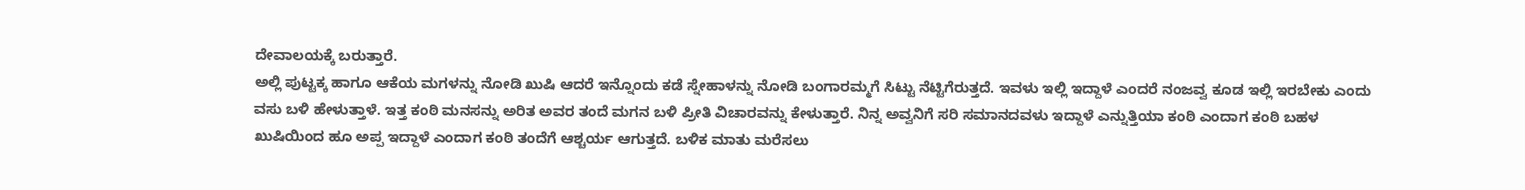ದೇವಾಲಯಕ್ಕೆ ಬರುತ್ತಾರೆ.
ಅಲ್ಲಿ ಪುಟ್ಟಕ್ಕ ಹಾಗೂ ಆಕೆಯ ಮಗಳನ್ನು ನೋಡಿ ಖುಷಿ ಆದರೆ ಇನ್ನೊಂದು ಕಡೆ ಸ್ನೇಹಾಳನ್ನು ನೋಡಿ ಬಂಗಾರಮ್ಮಗೆ ಸಿಟ್ಟು ನೆಟ್ಟಿಗೆರುತ್ತದೆ. ಇವಳು ಇಲ್ಲಿ ಇದ್ದಾಳೆ ಎಂದರೆ ನಂಜವ್ವ ಕೂಡ ಇಲ್ಲಿ ಇರಬೇಕು ಎಂದು ವಸು ಬಳಿ ಹೇಳುತ್ತಾಳೆ. ಇತ್ತ ಕಂಠಿ ಮನಸನ್ನು ಅರಿತ ಅವರ ತಂದೆ ಮಗನ ಬಳಿ ಪ್ರೀತಿ ವಿಚಾರವನ್ನು ಕೇಳುತ್ತಾರೆ. ನಿನ್ನ ಅವ್ವನಿಗೆ ಸರಿ ಸಮಾನದವಳು ಇದ್ದಾಳೆ ಎನ್ನುತ್ತಿಯಾ ಕಂಠಿ ಎಂದಾಗ ಕಂಠಿ ಬಹಳ ಖುಷಿಯಿಂದ ಹೂ ಅಪ್ಪ ಇದ್ದಾಳೆ ಎಂದಾಗ ಕಂಠಿ ತಂದೆಗೆ ಆಶ್ಚರ್ಯ ಆಗುತ್ತದೆ. ಬಳಿಕ ಮಾತು ಮರೆಸಲು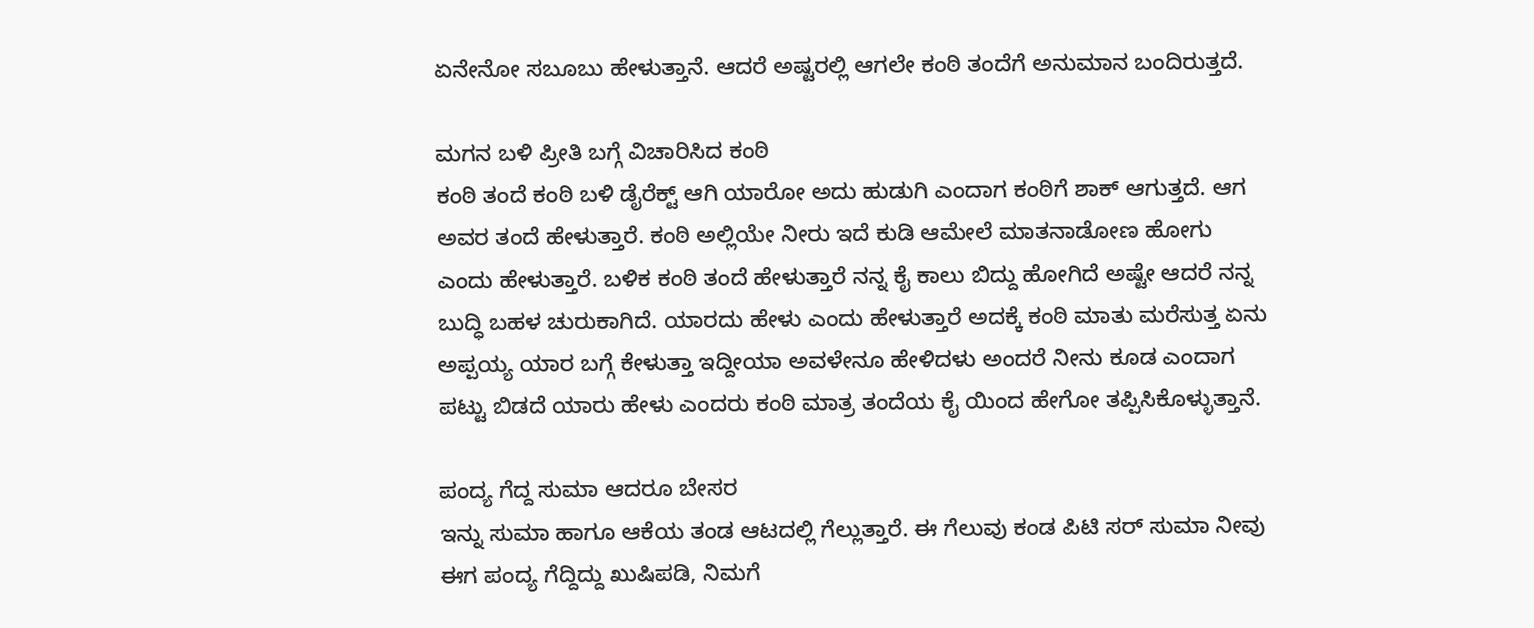ಏನೇನೋ ಸಬೂಬು ಹೇಳುತ್ತಾನೆ. ಆದರೆ ಅಷ್ಟರಲ್ಲಿ ಆಗಲೇ ಕಂಠಿ ತಂದೆಗೆ ಅನುಮಾನ ಬಂದಿರುತ್ತದೆ.

ಮಗನ ಬಳಿ ಪ್ರೀತಿ ಬಗ್ಗೆ ವಿಚಾರಿಸಿದ ಕಂಠಿ
ಕಂಠಿ ತಂದೆ ಕಂಠಿ ಬಳಿ ಡೈರೆಕ್ಟ್ ಆಗಿ ಯಾರೋ ಅದು ಹುಡುಗಿ ಎಂದಾಗ ಕಂಠಿಗೆ ಶಾಕ್ ಆಗುತ್ತದೆ. ಆಗ ಅವರ ತಂದೆ ಹೇಳುತ್ತಾರೆ. ಕಂಠಿ ಅಲ್ಲಿಯೇ ನೀರು ಇದೆ ಕುಡಿ ಆಮೇಲೆ ಮಾತನಾಡೋಣ ಹೋಗು ಎಂದು ಹೇಳುತ್ತಾರೆ. ಬಳಿಕ ಕಂಠಿ ತಂದೆ ಹೇಳುತ್ತಾರೆ ನನ್ನ ಕೈ ಕಾಲು ಬಿದ್ದು ಹೋಗಿದೆ ಅಷ್ಟೇ ಆದರೆ ನನ್ನ ಬುದ್ಧಿ ಬಹಳ ಚುರುಕಾಗಿದೆ. ಯಾರದು ಹೇಳು ಎಂದು ಹೇಳುತ್ತಾರೆ ಅದಕ್ಕೆ ಕಂಠಿ ಮಾತು ಮರೆಸುತ್ತ ಏನು ಅಪ್ಪಯ್ಯ ಯಾರ ಬಗ್ಗೆ ಕೇಳುತ್ತಾ ಇದ್ದೀಯಾ ಅವಳೇನೂ ಹೇಳಿದಳು ಅಂದರೆ ನೀನು ಕೂಡ ಎಂದಾಗ ಪಟ್ಟು ಬಿಡದೆ ಯಾರು ಹೇಳು ಎಂದರು ಕಂಠಿ ಮಾತ್ರ ತಂದೆಯ ಕೈ ಯಿಂದ ಹೇಗೋ ತಪ್ಪಿಸಿಕೊಳ್ಳುತ್ತಾನೆ.

ಪಂದ್ಯ ಗೆದ್ದ ಸುಮಾ ಆದರೂ ಬೇಸರ
ಇನ್ನು ಸುಮಾ ಹಾಗೂ ಆಕೆಯ ತಂಡ ಆಟದಲ್ಲಿ ಗೆಲ್ಲುತ್ತಾರೆ. ಈ ಗೆಲುವು ಕಂಡ ಪಿಟಿ ಸರ್ ಸುಮಾ ನೀವು ಈಗ ಪಂದ್ಯ ಗೆದ್ದಿದ್ದು ಖುಷಿಪಡಿ, ನಿಮಗೆ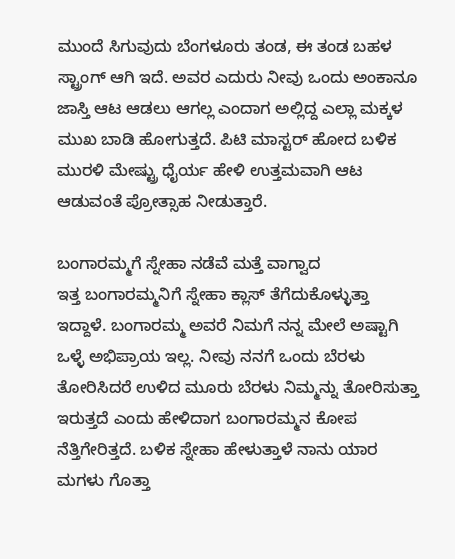ಮುಂದೆ ಸಿಗುವುದು ಬೆಂಗಳೂರು ತಂಡ, ಈ ತಂಡ ಬಹಳ ಸ್ಟ್ರಾಂಗ್ ಆಗಿ ಇದೆ. ಅವರ ಎದುರು ನೀವು ಒಂದು ಅಂಕಾನೂ ಜಾಸ್ತಿ ಆಟ ಆಡಲು ಆಗಲ್ಲ ಎಂದಾಗ ಅಲ್ಲಿದ್ದ ಎಲ್ಲಾ ಮಕ್ಕಳ ಮುಖ ಬಾಡಿ ಹೋಗುತ್ತದೆ. ಪಿಟಿ ಮಾಸ್ಟರ್ ಹೋದ ಬಳಿಕ ಮುರಳಿ ಮೇಷ್ಟ್ರು ಧೈರ್ಯ ಹೇಳಿ ಉತ್ತಮವಾಗಿ ಆಟ ಆಡುವಂತೆ ಪ್ರೋತ್ಸಾಹ ನೀಡುತ್ತಾರೆ.

ಬಂಗಾರಮ್ಮಗೆ ಸ್ನೇಹಾ ನಡೆವೆ ಮತ್ತೆ ವಾಗ್ವಾದ
ಇತ್ತ ಬಂಗಾರಮ್ಮನಿಗೆ ಸ್ನೇಹಾ ಕ್ಲಾಸ್ ತೆಗೆದುಕೊಳ್ಳುತ್ತಾ ಇದ್ದಾಳೆ. ಬಂಗಾರಮ್ಮ ಅವರೆ ನಿಮಗೆ ನನ್ನ ಮೇಲೆ ಅಷ್ಟಾಗಿ ಒಳ್ಳೆ ಅಭಿಪ್ರಾಯ ಇಲ್ಲ. ನೀವು ನನಗೆ ಒಂದು ಬೆರಳು ತೋರಿಸಿದರೆ ಉಳಿದ ಮೂರು ಬೆರಳು ನಿಮ್ಮನ್ನು ತೋರಿಸುತ್ತಾ ಇರುತ್ತದೆ ಎಂದು ಹೇಳಿದಾಗ ಬಂಗಾರಮ್ಮನ ಕೋಪ ನೆತ್ತಿಗೇರಿತ್ತದೆ. ಬಳಿಕ ಸ್ನೇಹಾ ಹೇಳುತ್ತಾಳೆ ನಾನು ಯಾರ ಮಗಳು ಗೊತ್ತಾ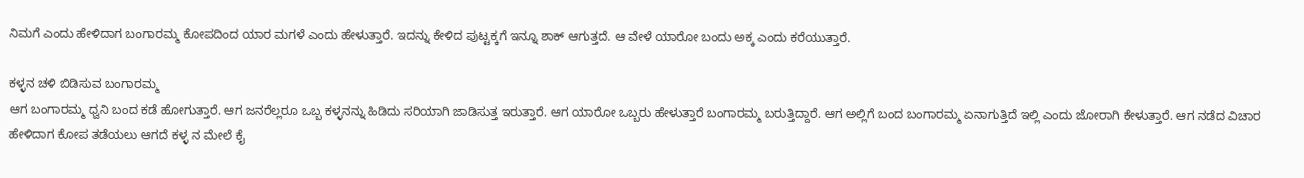ನಿಮಗೆ ಎಂದು ಹೇಳಿದಾಗ ಬಂಗಾರಮ್ಮ ಕೋಪದಿಂದ ಯಾರ ಮಗಳೆ ಎಂದು ಹೇಳುತ್ತಾರೆ. ಇದನ್ನು ಕೇಳಿದ ಪುಟ್ಟಕ್ಕಗೆ ಇನ್ನೂ ಶಾಕ್ ಆಗುತ್ತದೆ. ಆ ವೇಳೆ ಯಾರೋ ಬಂದು ಅಕ್ಕ ಎಂದು ಕರೆಯುತ್ತಾರೆ.

ಕಳ್ಳನ ಚಳಿ ಬಿಡಿಸುವ ಬಂಗಾರಮ್ಮ
ಆಗ ಬಂಗಾರಮ್ಮ ಧ್ವನಿ ಬಂದ ಕಡೆ ಹೋಗುತ್ತಾರೆ. ಆಗ ಜನರೆಲ್ಲರೂ ಒಬ್ಬ ಕಳ್ಳನನ್ನು ಹಿಡಿದು ಸರಿಯಾಗಿ ಜಾಡಿಸುತ್ತ ಇರುತ್ತಾರೆ. ಆಗ ಯಾರೋ ಒಬ್ಬರು ಹೇಳುತ್ತಾರೆ ಬಂಗಾರಮ್ಮ ಬರುತ್ತಿದ್ದಾರೆ. ಆಗ ಅಲ್ಲಿಗೆ ಬಂದ ಬಂಗಾರಮ್ಮ ಏನಾಗುತ್ತಿದೆ ಇಲ್ಲಿ ಎಂದು ಜೋರಾಗಿ ಕೇಳುತ್ತಾರೆ. ಆಗ ನಡೆದ ವಿಚಾರ ಹೇಳಿದಾಗ ಕೋಪ ತಡೆಯಲು ಆಗದೆ ಕಳ್ಳ ನ ಮೇಲೆ ಕೈ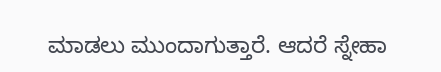ಮಾಡಲು ಮುಂದಾಗುತ್ತಾರೆ. ಆದರೆ ಸ್ನೇಹಾ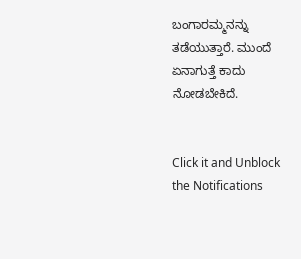ಬಂಗಾರಮ್ಮನನ್ನು ತಡೆಯುತ್ತಾರೆ. ಮುಂದೆ ಏನಾಗುತ್ತೆ ಕಾದು ನೋಡಬೇಕಿದೆ.


Click it and Unblock the Notifications